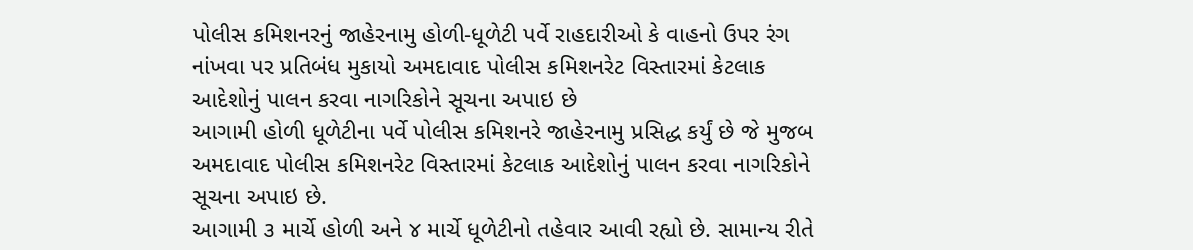પોલીસ કમિશનરનું જાહેરનામુ હોળી-ધૂળેટી પર્વે રાહદારીઓ કે વાહનો ઉપર રંગ નાંખવા પર પ્રતિબંધ મુકાયો અમદાવાદ પોલીસ કમિશનરેટ વિસ્તારમાં કેટલાક આદેશોનું પાલન કરવા નાગરિકોને સૂચના અપાઇ છે
આગામી હોળી ધૂળેટીના પર્વે પોલીસ કમિશનરે જાહેરનામુ પ્રસિદ્ધ કર્યું છે જે મુજબ અમદાવાદ પોલીસ કમિશનરેટ વિસ્તારમાં કેટલાક આદેશોનું પાલન કરવા નાગરિકોને સૂચના અપાઇ છે.
આગામી ૩ માર્ચે હોળી અને ૪ માર્ચે ધૂળેટીનો તહેવાર આવી રહ્યો છે. સામાન્ય રીતે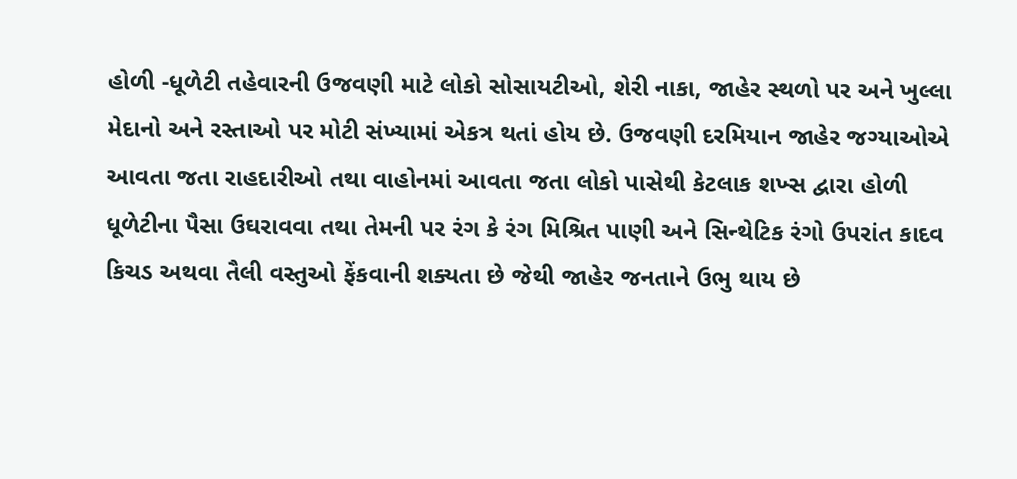હોળી -ધૂળેટી તહેવારની ઉજવણી માટે લોકો સોસાયટીઓ, શેરી નાકા, જાહેર સ્થળો પર અને ખુલ્લા મેદાનો અને રસ્તાઓ પર મોટી સંખ્યામાં એકત્ર થતાં હોય છે. ઉજવણી દરમિયાન જાહેર જગ્યાઓએ આવતા જતા રાહદારીઓ તથા વાહોનમાં આવતા જતા લોકો પાસેથી કેટલાક શખ્સ દ્વારા હોળી ધૂળેટીના પૈસા ઉઘરાવવા તથા તેમની પર રંગ કે રંગ મિશ્રિત પાણી અને સિન્થેટિક રંગો ઉપરાંત કાદવ કિચડ અથવા તૈલી વસ્તુઓ ફેંકવાની શક્યતા છે જેથી જાહેર જનતાને ઉભુ થાય છે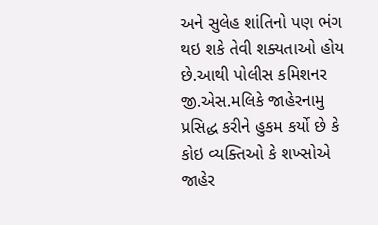અને સુલેહ શાંતિનો પણ ભંગ થઇ શકે તેવી શક્યતાઓ હોય છે.આથી પોલીસ કમિશનર જી.એસ.મલિકે જાહેરનામુ પ્રસિદ્ધ કરીને હુકમ કર્યો છે કે કોઇ વ્યક્તિઓ કે શખ્સોએ જાહેર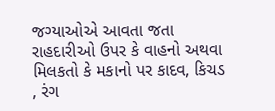જગ્યાઓએ આવતા જતા રાહદારીઓ ઉપર કે વાહનો અથવા મિલકતો કે મકાનો પર કાદવ, કિચડ , રંગ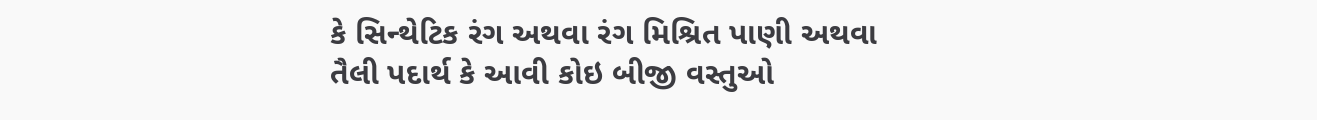કે સિન્થેટિક રંગ અથવા રંગ મિશ્રિત પાણી અથવા તૈલી પદાર્થ કે આવી કોઇ બીજી વસ્તુઓ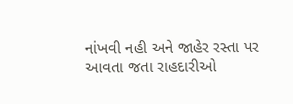નાંખવી નહી અને જાહેર રસ્તા પર આવતા જતા રાહદારીઓ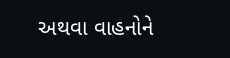અથવા વાહનોને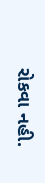રોકવા નહી.